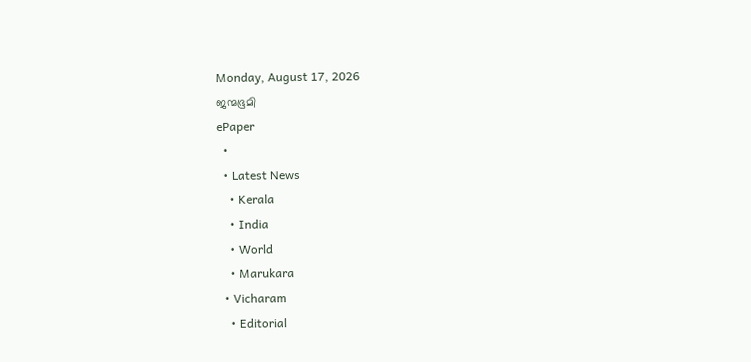Monday, August 17, 2026
ജന്മഭൂമി
ePaper
  •
  • Latest News
    • Kerala
    • India
    • World
    • Marukara
  • Vicharam
    • Editorial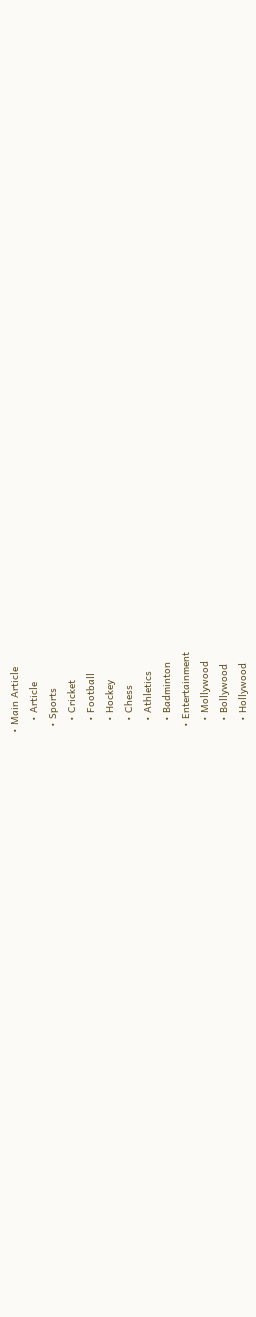• Main Article
    • Article
  • Sports
    • Cricket
    • Football
    • Hockey
    • Chess
    • Athletics
    • Badminton
  • Entertainment
    • Mollywood
    • Bollywood
    • Hollywood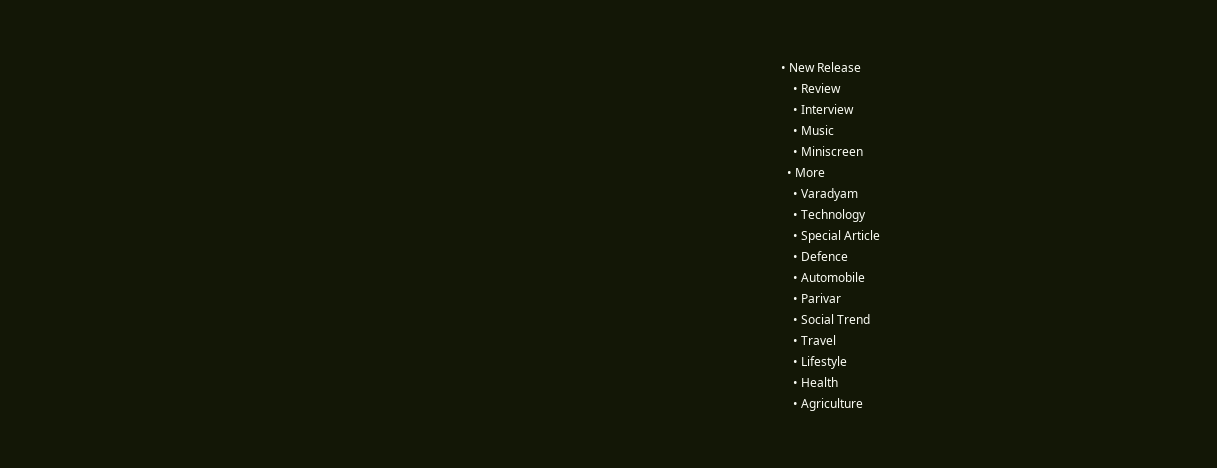• New Release
    • Review
    • Interview
    • Music
    • Miniscreen
  • More
    • Varadyam
    • Technology
    • Special Article
    • Defence
    • Automobile
    • Parivar
    • Social Trend
    • Travel
    • Lifestyle
    • Health
    • Agriculture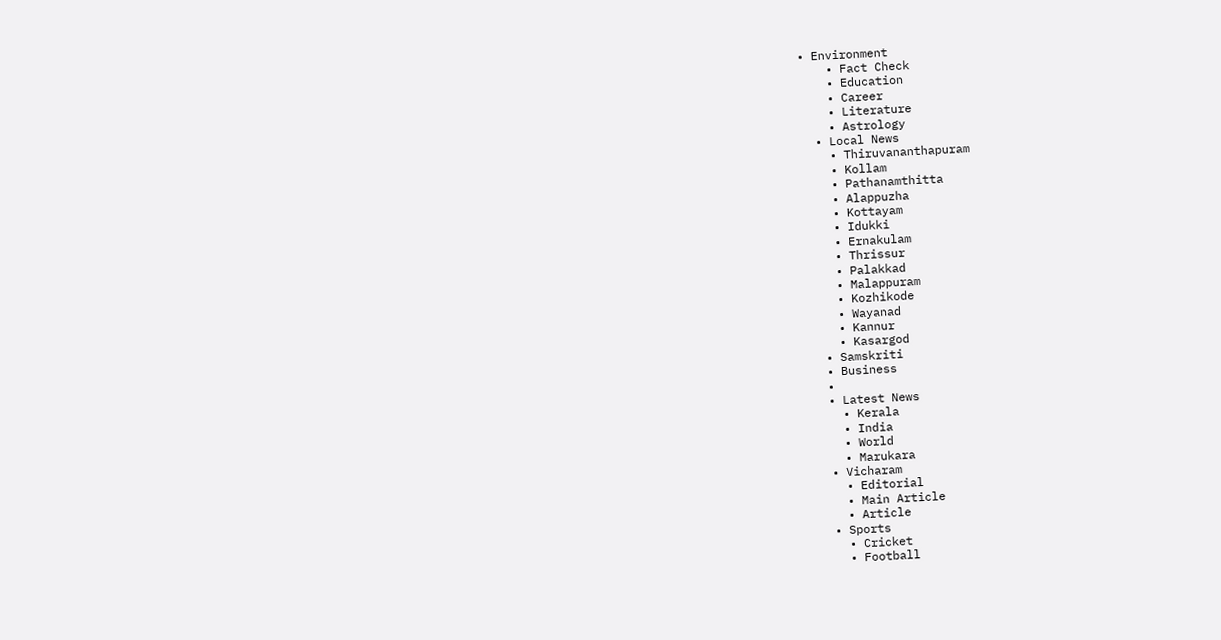• Environment
    • Fact Check
    • Education
    • Career
    • Literature
    • Astrology
  • Local News
    • Thiruvananthapuram
    • Kollam
    • Pathanamthitta
    • Alappuzha
    • Kottayam
    • Idukki
    • Ernakulam
    • Thrissur
    • Palakkad
    • Malappuram
    • Kozhikode
    • Wayanad
    • Kannur
    • Kasargod
  • Samskriti
  • Business
  •
  • Latest News
    • Kerala
    • India
    • World
    • Marukara
  • Vicharam
    • Editorial
    • Main Article
    • Article
  • Sports
    • Cricket
    • Football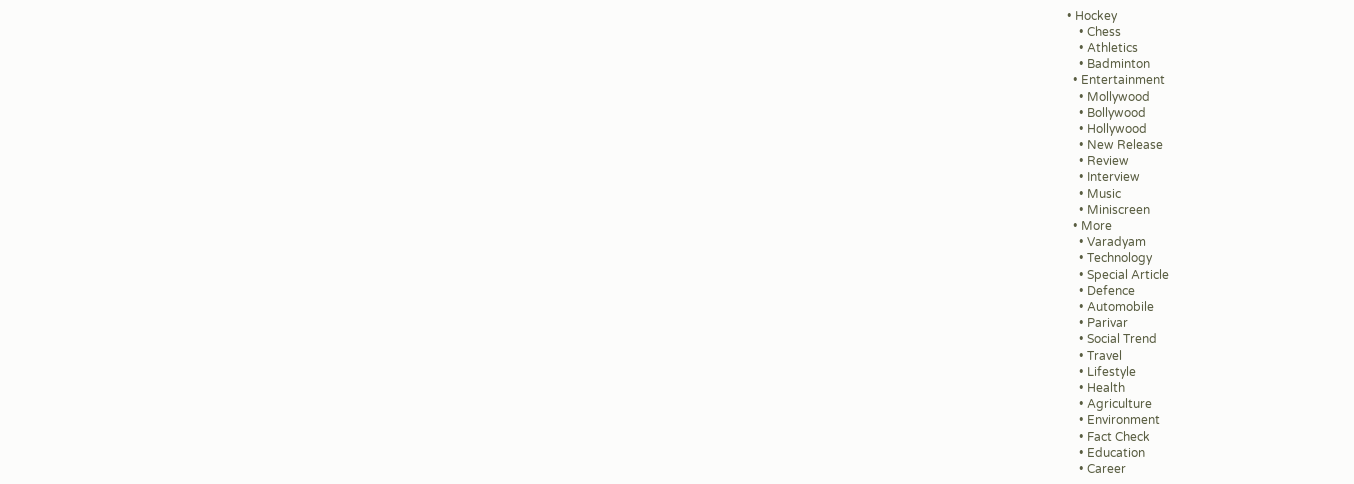• Hockey
    • Chess
    • Athletics
    • Badminton
  • Entertainment
    • Mollywood
    • Bollywood
    • Hollywood
    • New Release
    • Review
    • Interview
    • Music
    • Miniscreen
  • More
    • Varadyam
    • Technology
    • Special Article
    • Defence
    • Automobile
    • Parivar
    • Social Trend
    • Travel
    • Lifestyle
    • Health
    • Agriculture
    • Environment
    • Fact Check
    • Education
    • Career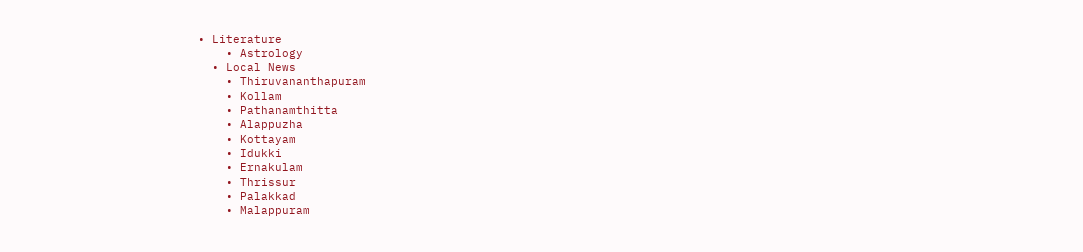• Literature
    • Astrology
  • Local News
    • Thiruvananthapuram
    • Kollam
    • Pathanamthitta
    • Alappuzha
    • Kottayam
    • Idukki
    • Ernakulam
    • Thrissur
    • Palakkad
    • Malappuram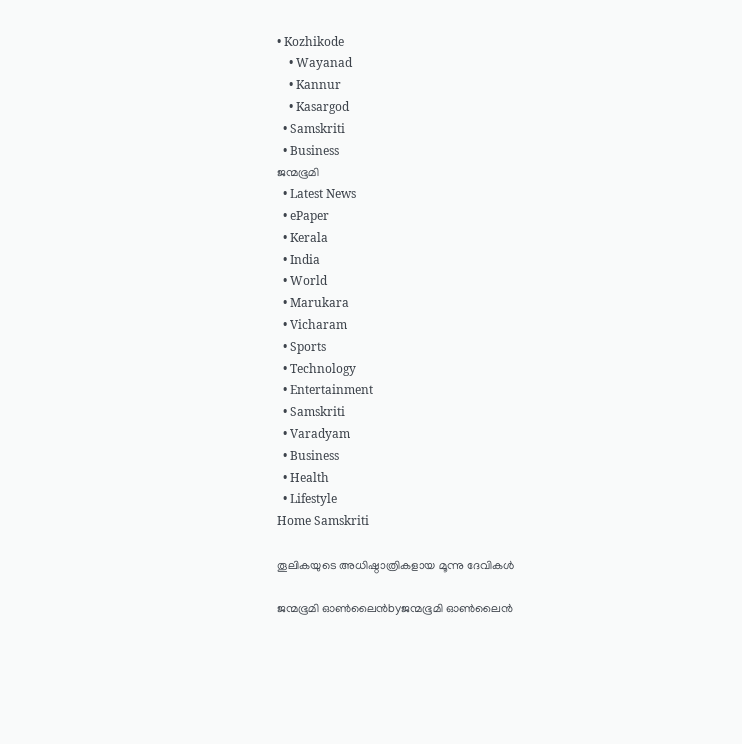• Kozhikode
    • Wayanad
    • Kannur
    • Kasargod
  • Samskriti
  • Business
ജന്മഭൂമി
  • Latest News
  • ePaper
  • Kerala
  • India
  • World
  • Marukara
  • Vicharam
  • Sports
  • Technology
  • Entertainment
  • Samskriti
  • Varadyam
  • Business
  • Health
  • Lifestyle
Home Samskriti

തൂലികയുടെ അധിഷ്ഠാത്രികളായ മൂന്നു ദേവികള്‍

ജന്മഭൂമി ഓണ്‍ലൈന്‍byജന്മഭൂമി ഓണ്‍ലൈന്‍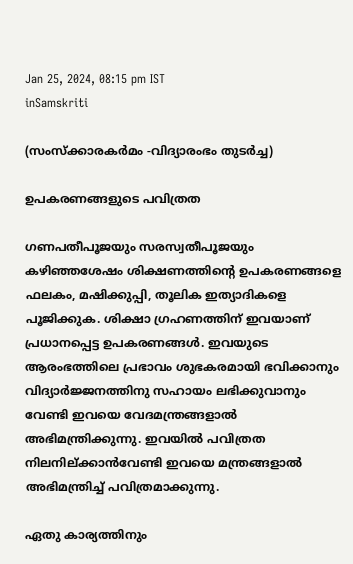Jan 25, 2024, 08:15 pm IST
inSamskriti

(സംസ്‌ക്കാരകര്‍മം -വിദ്യാരംഭം തുടര്‍ച്ച)

ഉപകരണങ്ങളുടെ പവിത്രത

ഗണപതീപൂജയും സരസ്വതീപൂജയും കഴിഞ്ഞശേഷം ശിക്ഷണത്തിന്റെ ഉപകരണങ്ങളെ ഫലകം, മഷിക്കുപ്പി, തൂലിക ഇത്യാദികളെ പൂജിക്കുക. ശിക്ഷാ ഗ്രഹണത്തിന് ഇവയാണ് പ്രധാനപ്പെട്ട ഉപകരണങ്ങള്‍. ഇവയുടെ ആരംഭത്തിലെ പ്രഭാവം ശുഭകരമായി ഭവിക്കാനും വിദ്യാര്‍ജ്ജനത്തിനു സഹായം ലഭിക്കുവാനും വേണ്ടി ഇവയെ വേദമന്ത്രങ്ങളാല്‍ അഭിമന്ത്രിക്കുന്നു. ഇവയില്‍ പവിത്രത നിലനില്ക്കാന്‍വേണ്ടി ഇവയെ മന്ത്രങ്ങളാല്‍ അഭിമന്ത്രിച്ച് പവിത്രമാക്കുന്നു.

ഏതു കാര്യത്തിനും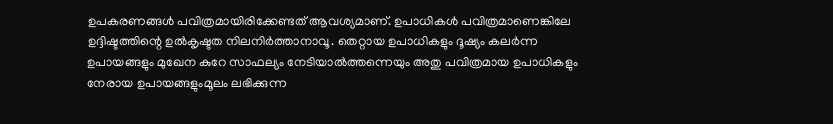ഉപകരണങ്ങള്‍ പവിത്രമായിരിക്കേണ്ടത് ആവശ്യമാണ്. ഉപാധികള്‍ പവിത്രമാണെങ്കിലേ ഉദ്ദിഷ്ടത്തിന്റെ ഉല്‍കൃഷ്ടത നിലനിര്‍ത്താനാവൂ. തെറ്റായ ഉപാധികളും ദൂഷ്യം കലര്‍ന്ന ഉപായങ്ങളും മുഖേന കുറേ സാഫല്യം നേടിയാല്‍ത്തന്നെയും അതു പവിത്രമായ ഉപാധികളും നേരായ ഉപായങ്ങളുംമൂലം ലഭിക്കുന്ന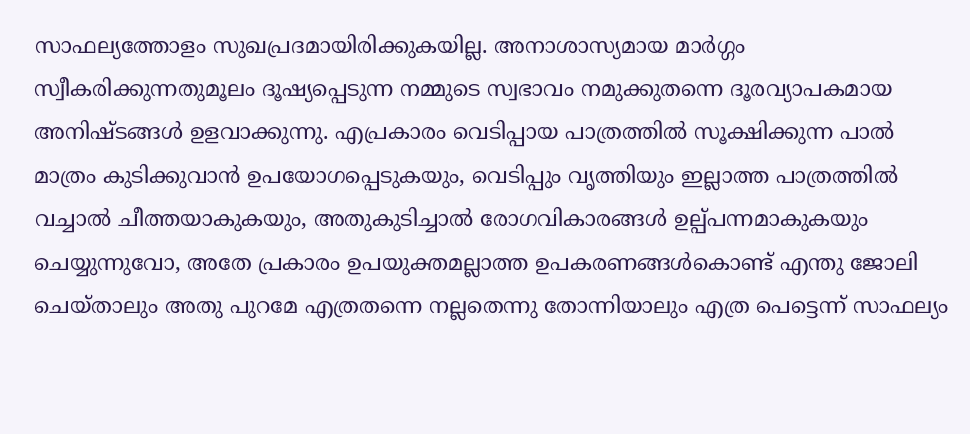സാഫല്യത്തോളം സുഖപ്രദമായിരിക്കുകയില്ല. അനാശാസ്യമായ മാര്‍ഗ്ഗം സ്വീകരിക്കുന്നതുമൂലം ദൂഷ്യപ്പെടുന്ന നമ്മുടെ സ്വഭാവം നമുക്കുതന്നെ ദൂരവ്യാപകമായ അനിഷ്ടങ്ങള്‍ ഉളവാക്കുന്നു. എപ്രകാരം വെടിപ്പായ പാത്രത്തില്‍ സൂക്ഷിക്കുന്ന പാല്‍ മാത്രം കുടിക്കുവാന്‍ ഉപയോഗപ്പെടുകയും, വെടിപ്പും വൃത്തിയും ഇല്ലാത്ത പാത്രത്തില്‍ വച്ചാല്‍ ചീത്തയാകുകയും, അതുകുടിച്ചാല്‍ രോഗവികാരങ്ങള്‍ ഉല്പ്പന്നമാകുകയും ചെയ്യുന്നുവോ, അതേ പ്രകാരം ഉപയുക്തമല്ലാത്ത ഉപകരണങ്ങള്‍കൊണ്ട് എന്തു ജോലി ചെയ്താലും അതു പുറമേ എത്രതന്നെ നല്ലതെന്നു തോന്നിയാലും എത്ര പെട്ടെന്ന് സാഫല്യം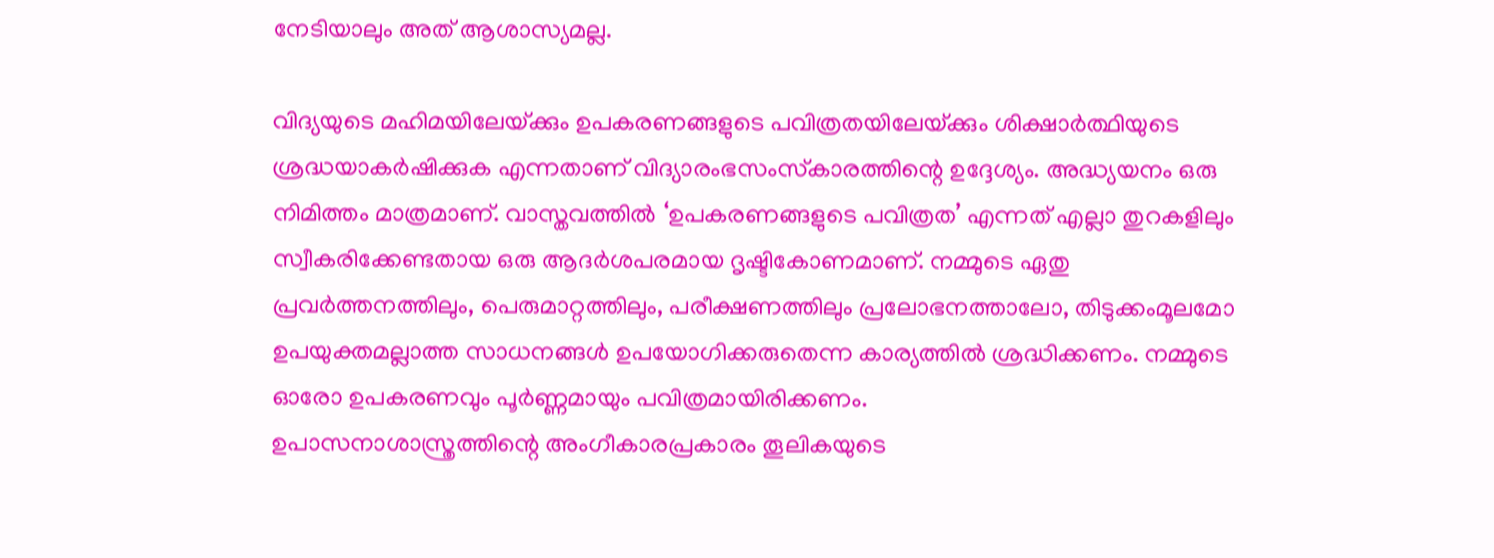നേടിയാലും അത് ആശാസ്യമല്ല.

വിദ്യയുടെ മഹിമയിലേയ്‌ക്കും ഉപകരണങ്ങളുടെ പവിത്രതയിലേയ്‌ക്കും ശിക്ഷാര്‍ത്ഥിയുടെ ശ്രദ്ധയാകര്‍ഷിക്കുക എന്നതാണ് വിദ്യാരംഭസംസ്‌കാരത്തിന്റെ ഉദ്ദേശ്യം. അദ്ധ്യയനം ഒരു നിമിത്തം മാത്രമാണ്. വാസ്തവത്തില്‍ ‘ഉപകരണങ്ങളുടെ പവിത്രത’ എന്നത് എല്ലാ തുറകളിലും സ്വീകരിക്കേണ്ടതായ ഒരു ആദര്‍ശപരമായ ദൃഷ്ടികോണമാണ്. നമ്മുടെ ഏതു പ്രവര്‍ത്തനത്തിലും, പെരുമാറ്റത്തിലും, പരീക്ഷണത്തിലും പ്രലോഭനത്താലോ, തിടുക്കംമൂലമോ ഉപയുക്തമല്ലാത്ത സാധനങ്ങള്‍ ഉപയോഗിക്കരുതെന്ന കാര്യത്തില്‍ ശ്രദ്ധിക്കണം. നമ്മുടെ ഓരോ ഉപകരണവും പൂര്‍ണ്ണമായും പവിത്രമായിരിക്കണം.
ഉപാസനാശാസ്ത്രത്തിന്റെ അംഗീകാരപ്രകാരം തൂലികയുടെ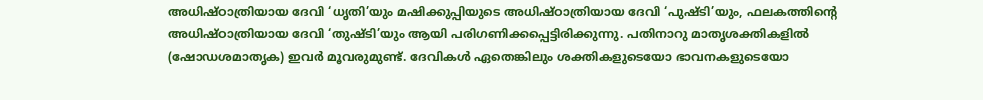അധിഷ്ഠാത്രിയായ ദേവി ‘ധൃതി’യും മഷിക്കുപ്പിയുടെ അധിഷ്ഠാത്രിയായ ദേവി ‘പുഷ്ടി’യും, ഫലകത്തിന്റെ അധിഷ്ഠാത്രിയായ ദേവി ‘തുഷ്ടി’യും ആയി പരിഗണിക്കപ്പെട്ടിരിക്കുന്നു. പതിനാറു മാതൃശക്തികളില്‍ (ഷോഡശമാതൃക) ഇവര്‍ മൂവരുമുണ്ട്. ദേവികള്‍ ഏതെങ്കിലും ശക്തികളുടെയോ ഭാവനകളുടെയോ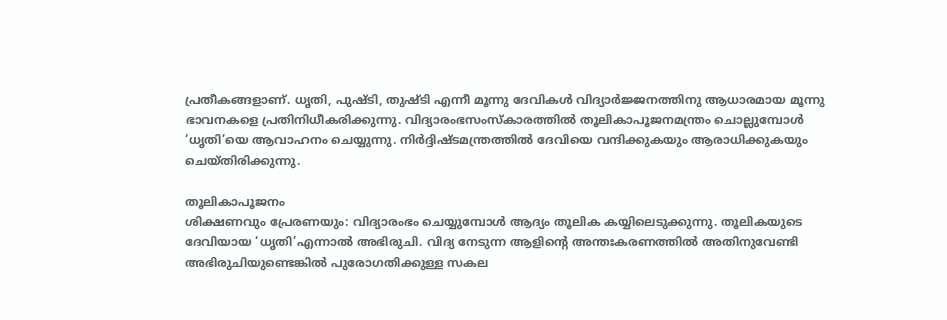പ്രതീകങ്ങളാണ്. ധൃതി, പുഷ്ടി, തുഷ്ടി എന്നീ മൂന്നു ദേവികള്‍ വിദ്യാര്‍ജ്ജനത്തിനു ആധാരമായ മൂന്നു ഭാവനകളെ പ്രതിനിധീകരിക്കുന്നു. വിദ്യാരംഭസംസ്‌കാരത്തില്‍ തൂലികാപൂജനമന്ത്രം ചൊല്ലുമ്പോള്‍ ‘ധൃതി’യെ ആവാഹനം ചെയ്യുന്നു. നിര്‍ദ്ദിഷ്ടമന്ത്രത്തില്‍ ദേവിയെ വന്ദിക്കുകയും ആരാധിക്കുകയും ചെയ്തിരിക്കുന്നു.

തൂലികാപൂജനം
ശിക്ഷണവും പ്രേരണയും: വിദ്യാരംഭം ചെയ്യുമ്പോള്‍ ആദ്യം തൂലിക കയ്യിലെടുക്കുന്നു. തൂലികയുടെ ദേവിയായ ‘ധൃതി’എന്നാല്‍ അഭിരുചി. വിദ്യ നേടുന്ന ആളിന്റെ അന്തഃകരണത്തില്‍ അതിനുവേണ്ടി അഭിരുചിയുണ്ടെങ്കില്‍ പുരോഗതിക്കുള്ള സകല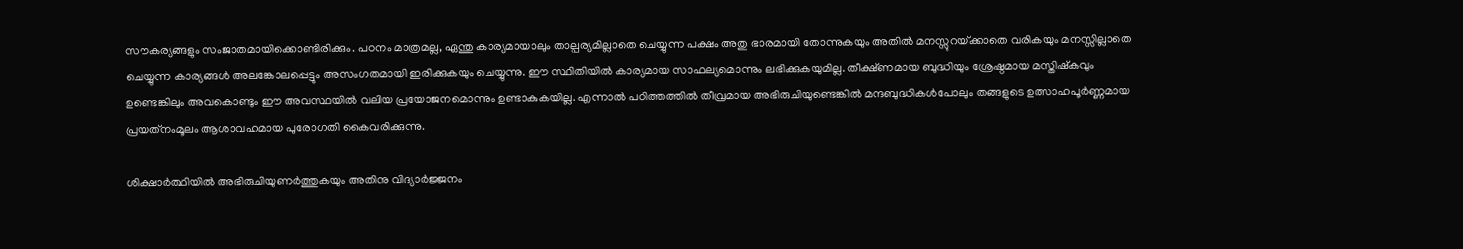സൗകര്യങ്ങളും സംജാതമായിക്കൊണ്ടിരിക്കും. പഠനം മാത്രമല്ല, ഏന്തു കാര്യമായാലും താല്പര്യമില്ലാതെ ചെയ്യുന്ന പക്ഷം അതു ഭാരമായി തോന്നുകയും അതില്‍ മനസ്സുറയ്‌ക്കാതെ വരികയും മനസ്സില്ലാതെ ചെയ്യുന്ന കാര്യങ്ങള്‍ അലങ്കോലപ്പെട്ടും അസംഗതമായി ഇരിക്കുകയും ചെയ്യുന്നു. ഈ സ്ഥിതിയില്‍ കാര്യമായ സാഫല്യമൊന്നും ലഭിക്കുകയുമില്ല. തീക്ഷ്ണമായ ബുദ്ധിയും ശ്രേഷ്ഠമായ മസ്തിഷ്‌കവും ഉണ്ടെങ്കിലും അവകൊണ്ടും ഈ അവസ്ഥയില്‍ വലിയ പ്രയോജനമൊന്നും ഉണ്ടാകുകയില്ല. എന്നാല്‍ പഠിത്തത്തില്‍ തീവ്രമായ അഭിരുചിയുണ്ടെങ്കില്‍ മന്ദബുദ്ധികള്‍പോലും തങ്ങളുടെ ഉത്സാഹപൂര്‍ണ്ണമായ പ്രയത്‌നംമൂലം ആശാവഹമായ പുരോഗതി കൈവരിക്കുന്നു.

ശിക്ഷാര്‍ത്ഥിയില്‍ അഭിരുചിയുണര്‍ത്തുകയും അതിനു വിദ്യാര്‍ജ്ജനം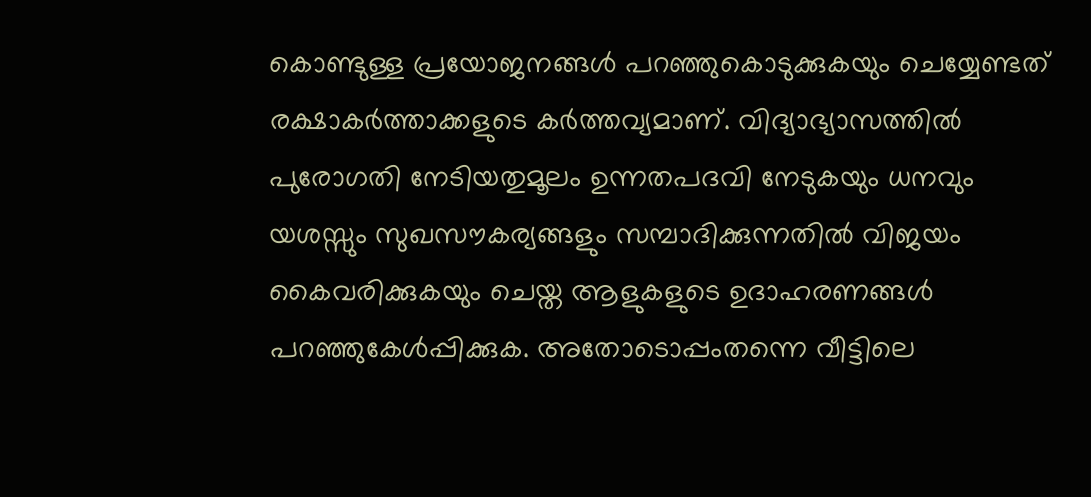കൊണ്ടുള്ള പ്രയോജനങ്ങള്‍ പറഞ്ഞുകൊടുക്കുകയും ചെയ്യേണ്ടത് രക്ഷാകര്‍ത്താക്കളുടെ കര്‍ത്തവ്യമാണ്. വിദ്യാഭ്യാസത്തില്‍ പുരോഗതി നേടിയതുമൂലം ഉന്നതപദവി നേടുകയും ധനവും യശസ്സും സുഖസൗകര്യങ്ങളും സമ്പാദിക്കുന്നതില്‍ വിജയം കൈവരിക്കുകയും ചെയ്ത ആളുകളുടെ ഉദാഹരണങ്ങള്‍ പറഞ്ഞുകേള്‍പ്പിക്കുക. അതോടൊപ്പംതന്നെ വീട്ടിലെ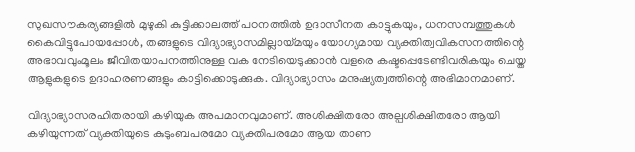സുഖസൗകര്യങ്ങളില്‍ മുഴുകി കുട്ടിക്കാലത്ത് പഠനത്തില്‍ ഉദാസീനത കാട്ടുകയും, ധനസമ്പത്തുകള്‍ കൈവിട്ടുപോയപ്പോള്‍, തങ്ങളുടെ വിദ്യാഭ്യാസമില്ലായ്‌മയും യോഗ്യമായ വ്യക്തിത്വവികസനത്തിന്റെ അഭാവവുംമൂലം ജീവിതയാപനത്തിനുള്ള വക നേടിയെടുക്കാന്‍ വളരെ കഷ്ടപ്പെടേണ്ടിവരികയും ചെയ്ത ആളുകളുടെ ഉദാഹരണങ്ങളും കാട്ടിക്കൊടുക്കുക. വിദ്യാഭ്യാസം മനുഷ്യത്വത്തിന്റെ അഭിമാനമാണ്.

വിദ്യാഭ്യാസരഹിതരായി കഴിയുക അപമാനവുമാണ്. അശിക്ഷിതരോ അല്പശിക്ഷിതരോ ആയി കഴിയുന്നത് വ്യക്തിയുടെ കുടുംബപരമോ വ്യക്തിപരമോ ആയ താണ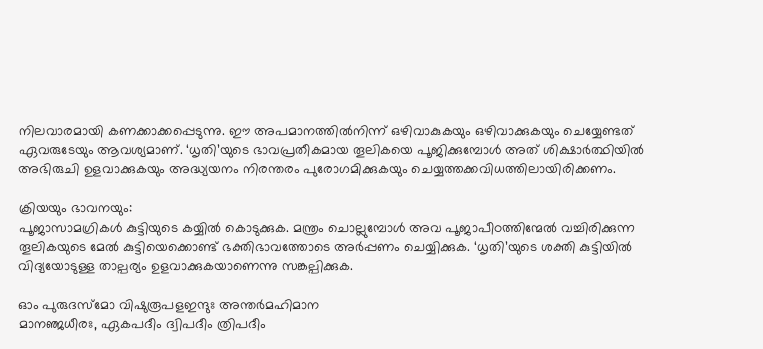നിലവാരമായി കണക്കാക്കപ്പെടുന്നു. ഈ അപമാനത്തില്‍നിന്ന് ഒഴിവാകുകയും ഒഴിവാക്കുകയും ചെയ്യേണ്ടത് ഏവരുടേയും ആവശ്യമാണ്. ‘ധൃതി’യുടെ ഭാവപ്രതീകമായ തൂലികയെ പൂജിക്കുമ്പോള്‍ അത് ശിക്ഷാര്‍ത്ഥിയില്‍ അഭിരുചി ഉളവാക്കുകയും അദ്ധ്യയനം നിരന്തരം പുരോഗമിക്കുകയും ചെയ്യത്തക്കവിധത്തിലായിരിക്കണം.

ക്രിയയും ഭാവനയും:
പൂജാസാമഗ്രികള്‍ കുട്ടിയുടെ കയ്യില്‍ കൊടുക്കുക. മന്ത്രം ചൊല്ലുമ്പോള്‍ അവ പൂജാപീഠത്തിന്മേല്‍ വച്ചിരിക്കുന്ന തൂലികയുടെ മേല്‍ കുട്ടിയെക്കൊണ്ട് ഭക്തിഭാവത്തോടെ അര്‍പ്പണം ചെയ്യിക്കുക. ‘ധൃതി’യുടെ ശക്തി കുട്ടിയില്‍ വിദ്യയോടുള്ള താല്പര്യം ഉളവാക്കുകയാണെന്നു സങ്കല്പിക്കുക.

ഓം പുരുദസ്‌മോ വിഷുരൂപളഇന്ദുഃ അന്തര്‍മഹിമാന
മാനഞ്ജധീരഃ, ഏകപദീം ദ്വിപദീം ത്രിപദീം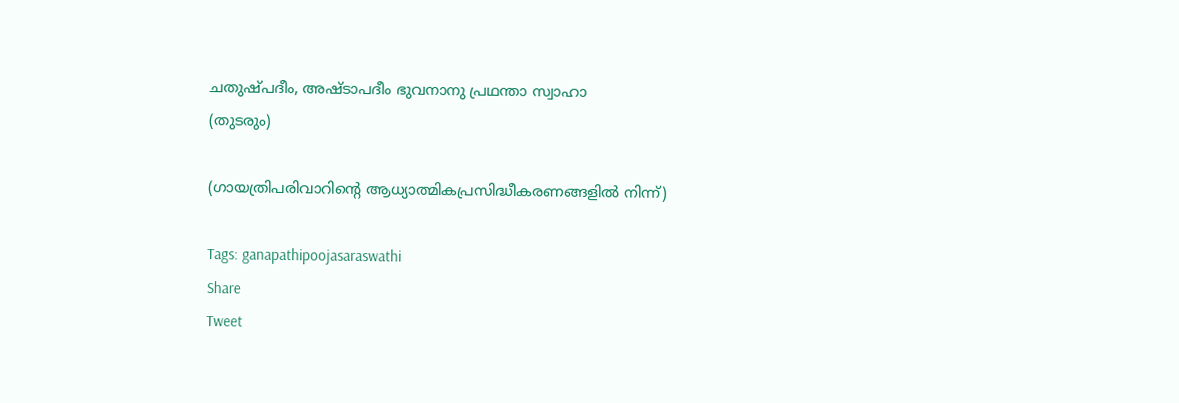ചതുഷ്പദീം, അഷ്ടാപദീം ഭുവനാനു പ്രഥന്താ സ്വാഹാ
(തുടരും)

(ഗായത്രിപരിവാറിന്റെ ആധ്യാത്മികപ്രസിദ്ധീകരണങ്ങളില്‍ നിന്ന്)

Tags: ganapathipoojasaraswathi
Share
Tweet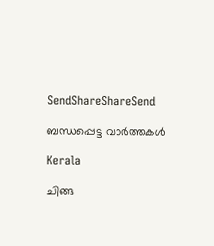SendShareShareSend

ബന്ധപ്പെട്ട വാര്‍ത്തകള്‍

Kerala

ചിങ്ങ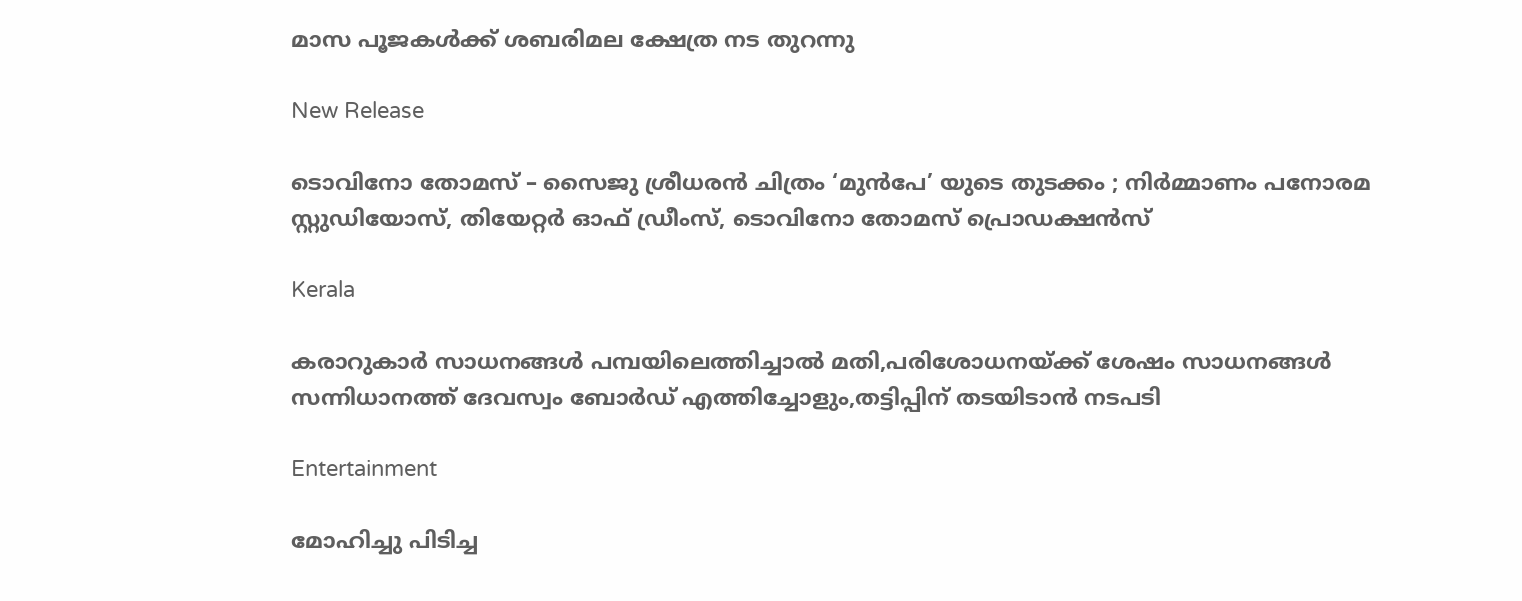മാസ പൂജകള്‍ക്ക് ശബരിമല ക്ഷേത്ര നട തുറന്നു

New Release

ടൊവിനോ തോമസ് – സൈജു ശ്രീധരൻ ചിത്രം ‘മുൻപേ’ യുടെ തുടക്കം ; നിർമ്മാണം പനോരമ സ്റ്റുഡിയോസ്, തിയേറ്റർ ഓഫ് ഡ്രീംസ്, ടൊവിനോ തോമസ് പ്രൊഡക്ഷൻസ്

Kerala

കരാറുകാര്‍ സാധനങ്ങള്‍ പമ്പയിലെത്തിച്ചാല്‍ മതി,പരിശോധനയ്‌ക്ക് ശേഷം സാധനങ്ങള്‍ സന്നിധാനത്ത് ദേവസ്വം ബോര്‍ഡ് എത്തിച്ചോളും,തട്ടിപ്പിന് തടയിടാന്‍ നടപടി

Entertainment

മോഹിച്ചു പിടിച്ച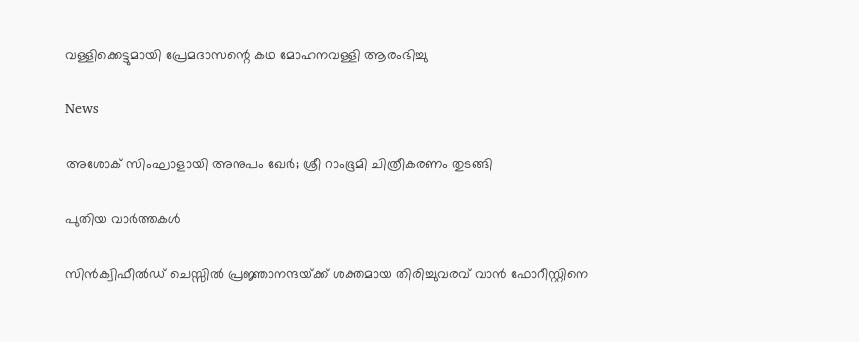വള്ളിക്കെട്ടുമായി പ്രേമദാസന്റെ കഥ മോഹനവള്ളി ആരംഭിച്ചു

News

അശോക് സിംഘാളായി അനുപം ഖേർ; ശ്രീ റാംഭൂമി ചിത്രീകരണം തുടങ്ങി

പുതിയ വാര്‍ത്തകള്‍

സിന്‍ക്വിഫീല്‍ഡ് ചെസ്സില്‍ പ്രജ്ഞാനന്ദയ്‌ക്ക് ശക്തമായ തിരിച്ചുവരവ് വാന്‍ ഫോറീസ്റ്റിനെ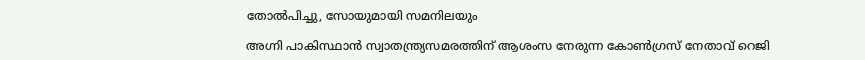തോല്‍പിച്ചു, സോയുമായി സമനിലയും

അഗ്നി പാകിസ്ഥാന്‍ സ്വാതന്ത്ര്യസമരത്തിന് ആശംസ നേരുന്ന കോണ്‍ഗ്രസ് നേതാവ് റെജി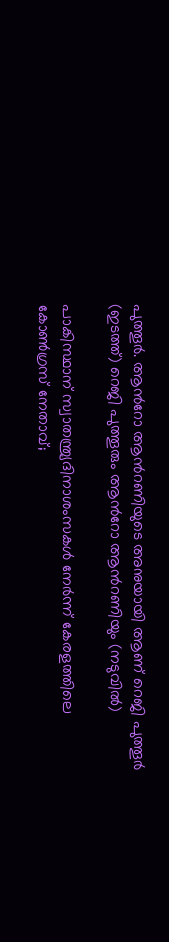പുത്തൂര്‍. ആന്‍റോ ആന്‍റണിയുടെ അനുയായി ആണ് റെജി പുത്തൂര്‍ (ഇടത്ത്) റെജി പുത്തൂരും ആന്‍റോ ആന്‍റണിയും (നടുവില്‍)

പാകിസ്ഥാന് സ്വാതന്ത്ര്യദിനാശംസകള്‍ നേര്‍ന്ന് കേരളത്തിലെ കോൺഗ്രസ് നേതാവ്;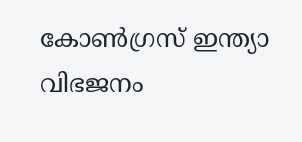കോണ്‍ഗ്രസ് ഇന്ത്യാ വിഭജനം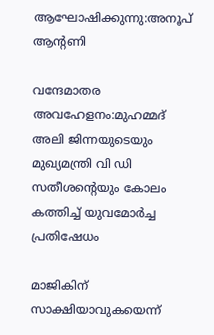ആഘോഷിക്കുന്നു:അനൂപ് ആന്‍റണി

വന്ദേമാതര അവഹേളനം:മുഹമ്മദ് അലി ജിന്നയുടെയും മുഖ്യമന്ത്രി വി ഡി സതീശന്റെയും കോലം കത്തിച്ച് യുവമോർച്ച പ്രതിഷേധം

മാജികിന് സാക്ഷിയാവുകയെന്ന്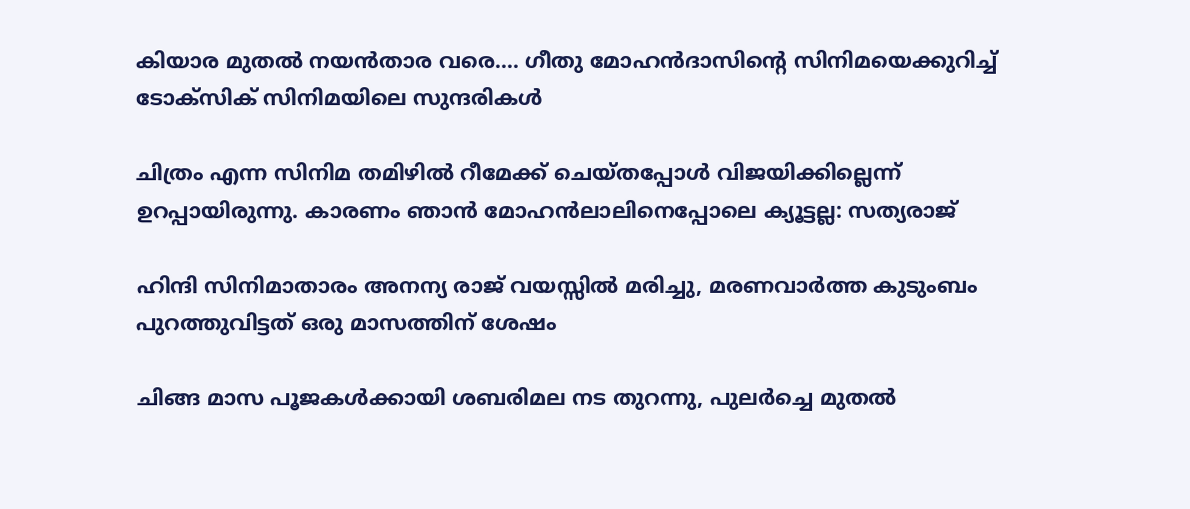കിയാര മുതല്‍ നയന്‍താര വരെ…. ഗീതു മോഹന്‍ദാസിന്റെ സിനിമയെക്കുറിച്ച് ടോക്സിക് സിനിമയിലെ സുന്ദരികള്‍

ചിത്രം എന്ന സിനിമ തമിഴില്‍ റീമേക്ക് ചെയ്തപ്പോള്‍ വിജയിക്കില്ലെന്ന് ഉറപ്പായിരുന്നു. കാരണം ഞാന്‍ മോഹന്‍ലാലിനെപ്പോലെ ക്യൂട്ടല്ല: സത്യരാജ്

ഹിന്ദി സിനിമാതാരം അനന്യ രാജ് വയസ്സില്‍ മരിച്ചു, മരണവാര്‍ത്ത കുടുംബം പുറത്തുവിട്ടത് ഒരു മാസത്തിന് ശേഷം

ചിങ്ങ മാസ പൂജകള്‍ക്കായി ശബരിമല നട തുറന്നു, പുലര്‍ച്ചെ മുതല്‍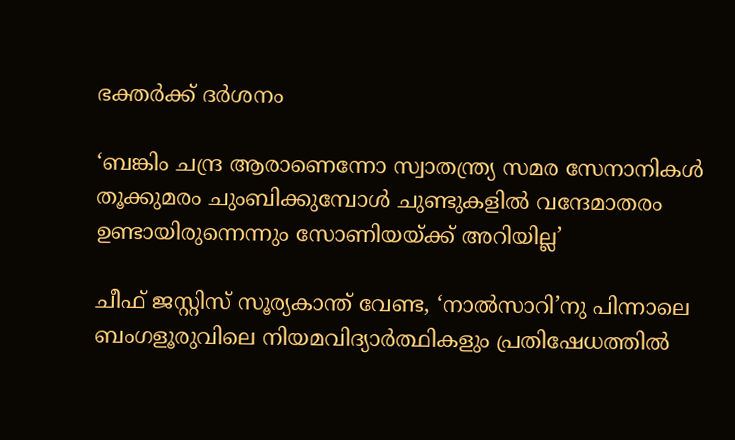ഭക്തര്‍ക്ക് ദര്‍ശനം

‘ബങ്കിം ചന്ദ്ര ആരാണെന്നോ സ്വാതന്ത്ര്യ സമര സേനാനികൾ തൂക്കുമരം ചുംബിക്കുമ്പോൾ ചുണ്ടുകളിൽ വന്ദേമാതരം ഉണ്ടായിരുന്നെന്നും സോണിയയ്‌ക്ക് അറിയില്ല’

ചീഫ് ജസ്റ്റിസ് സൂര്യകാന്ത് വേണ്ട, ‘നാല്‍സാറി’നു പിന്നാലെ ബംഗളൂരുവിലെ നിയമവിദ്യാര്‍ത്ഥികളും പ്രതിഷേധത്തില്‍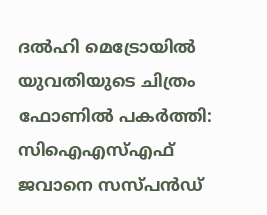ദല്‍ഹി മെട്രോയില്‍ യുവതിയുടെ ചിത്രം ഫോണില്‍ പകര്‍ത്തി: സിഐഎസ്എഫ് ജവാനെ സസ്പന്‍ഡ്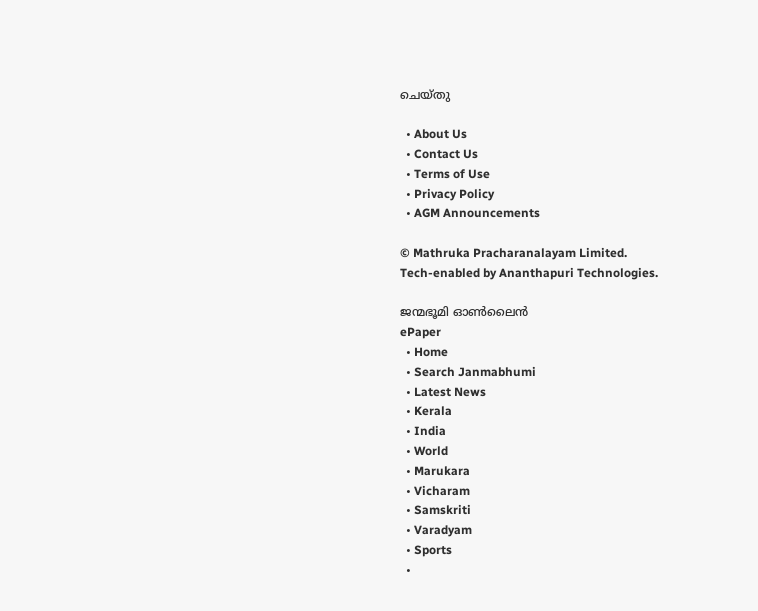ചെയ്തു

  • About Us
  • Contact Us
  • Terms of Use
  • Privacy Policy
  • AGM Announcements

© Mathruka Pracharanalayam Limited.
Tech-enabled by Ananthapuri Technologies.

ജന്മഭൂമി ഓണ്‍ലൈന്‍
ePaper
  • Home
  • Search Janmabhumi
  • Latest News
  • Kerala
  • India
  • World
  • Marukara
  • Vicharam
  • Samskriti
  • Varadyam
  • Sports
  •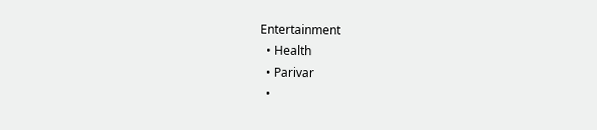Entertainment
  • Health
  • Parivar
  •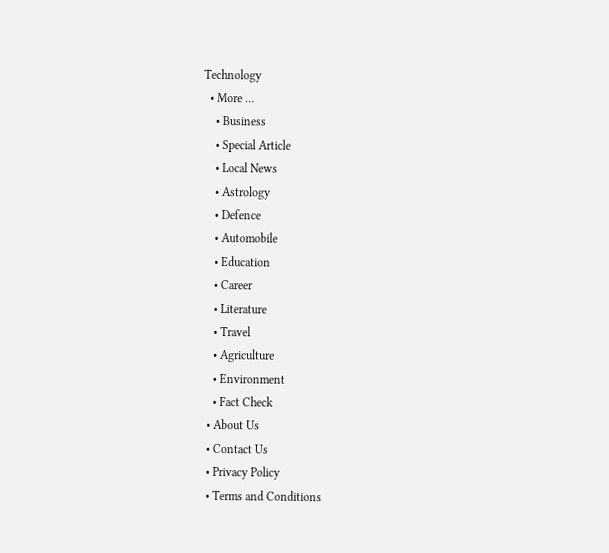Technology
  • More …
    • Business
    • Special Article
    • Local News
    • Astrology
    • Defence
    • Automobile
    • Education
    • Career
    • Literature
    • Travel
    • Agriculture
    • Environment
    • Fact Check
  • About Us
  • Contact Us
  • Privacy Policy
  • Terms and Conditions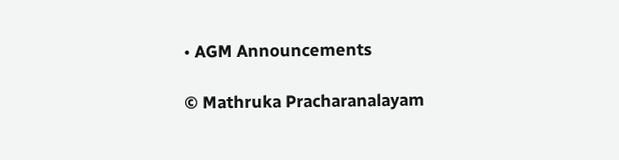• AGM Announcements

© Mathruka Pracharanalayam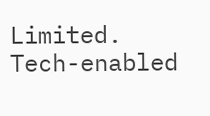Limited.
Tech-enabled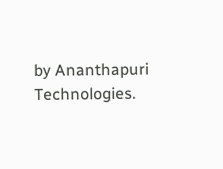by Ananthapuri Technologies.